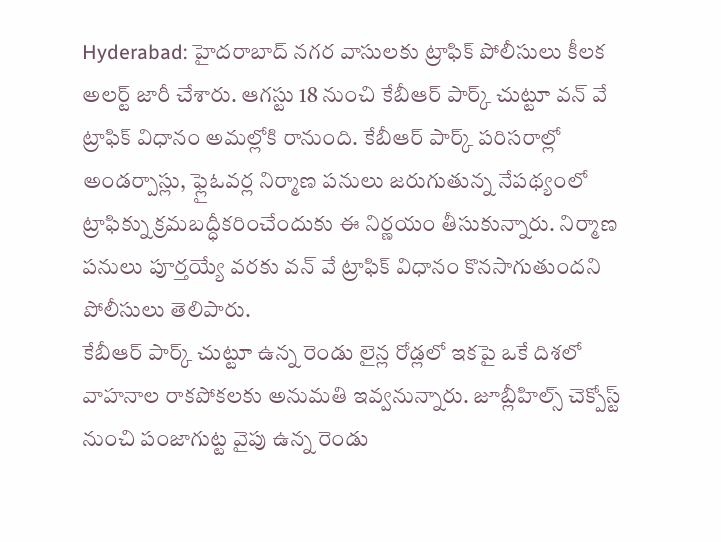Hyderabad: హైదరాబాద్ నగర వాసులకు ట్రాఫిక్ పోలీసులు కీలక అలర్ట్ జారీ చేశారు. ఆగస్టు 18 నుంచి కేబీఆర్ పార్క్ చుట్టూ వన్ వే ట్రాఫిక్ విధానం అమల్లోకి రానుంది. కేబీఆర్ పార్క్ పరిసరాల్లో అండర్పాస్లు, ఫ్లైఓవర్ల నిర్మాణ పనులు జరుగుతున్న నేపథ్యంలో ట్రాఫిక్ను క్రమబద్ధీకరించేందుకు ఈ నిర్ణయం తీసుకున్నారు. నిర్మాణ పనులు పూర్తయ్యే వరకు వన్ వే ట్రాఫిక్ విధానం కొనసాగుతుందని పోలీసులు తెలిపారు.
కేబీఆర్ పార్క్ చుట్టూ ఉన్న రెండు లైన్ల రోడ్లలో ఇకపై ఒకే దిశలో వాహనాల రాకపోకలకు అనుమతి ఇవ్వనున్నారు. జూబ్లీహిల్స్ చెక్పోస్ట్ నుంచి పంజాగుట్ట వైపు ఉన్న రెండు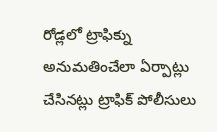రోడ్లలో ట్రాఫిక్ను అనుమతించేలా ఏర్పాట్లు చేసినట్లు ట్రాఫిక్ పోలీసులు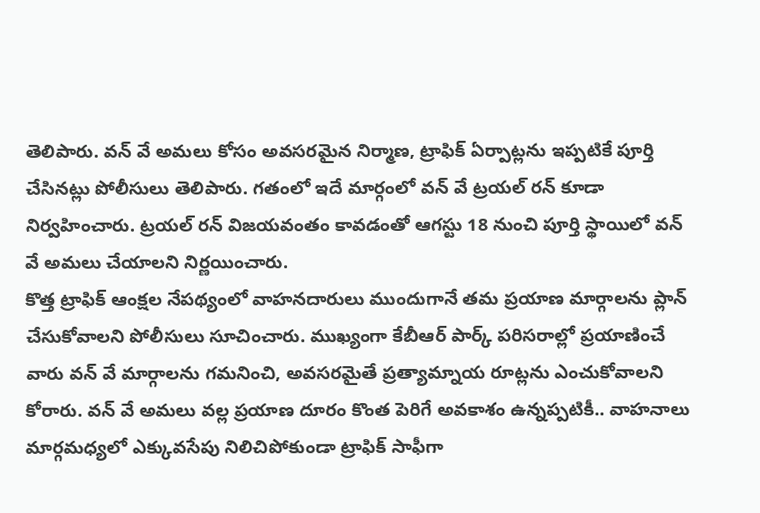తెలిపారు. వన్ వే అమలు కోసం అవసరమైన నిర్మాణ, ట్రాఫిక్ ఏర్పాట్లను ఇప్పటికే పూర్తి చేసినట్లు పోలీసులు తెలిపారు. గతంలో ఇదే మార్గంలో వన్ వే ట్రయల్ రన్ కూడా నిర్వహించారు. ట్రయల్ రన్ విజయవంతం కావడంతో ఆగస్టు 18 నుంచి పూర్తి స్థాయిలో వన్ వే అమలు చేయాలని నిర్ణయించారు.
కొత్త ట్రాఫిక్ ఆంక్షల నేపథ్యంలో వాహనదారులు ముందుగానే తమ ప్రయాణ మార్గాలను ప్లాన్ చేసుకోవాలని పోలీసులు సూచించారు. ముఖ్యంగా కేబీఆర్ పార్క్ పరిసరాల్లో ప్రయాణించే వారు వన్ వే మార్గాలను గమనించి, అవసరమైతే ప్రత్యామ్నాయ రూట్లను ఎంచుకోవాలని కోరారు. వన్ వే అమలు వల్ల ప్రయాణ దూరం కొంత పెరిగే అవకాశం ఉన్నప్పటికీ.. వాహనాలు మార్గమధ్యలో ఎక్కువసేపు నిలిచిపోకుండా ట్రాఫిక్ సాఫీగా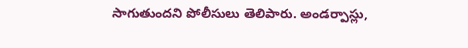సాగుతుందని పోలీసులు తెలిపారు. అండర్పాస్లు,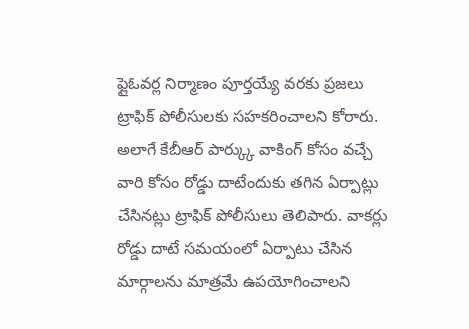ఫ్లైఓవర్ల నిర్మాణం పూర్తయ్యే వరకు ప్రజలు ట్రాఫిక్ పోలీసులకు సహకరించాలని కోరారు.
అలాగే కేబీఆర్ పార్క్కు వాకింగ్ కోసం వచ్చే వారి కోసం రోడ్డు దాటేందుకు తగిన ఏర్పాట్లు చేసినట్లు ట్రాఫిక్ పోలీసులు తెలిపారు. వాకర్లు రోడ్డు దాటే సమయంలో ఏర్పాటు చేసిన మార్గాలను మాత్రమే ఉపయోగించాలని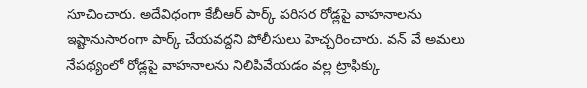సూచించారు. అదేవిధంగా కేబీఆర్ పార్క్ పరిసర రోడ్లపై వాహనాలను ఇష్టానుసారంగా పార్క్ చేయవద్దని పోలీసులు హెచ్చరించారు. వన్ వే అమలు నేపథ్యంలో రోడ్లపై వాహనాలను నిలిపివేయడం వల్ల ట్రాఫిక్కు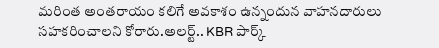మరింత అంతరాయం కలిగే అవకాశం ఉన్నందున వాహనదారులు సహకరించాలని కోరారు.అలర్ట్.. KBR పార్క్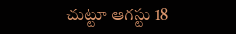చుట్టూ ఆగస్టు 18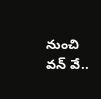నుంచి వన్ వే..